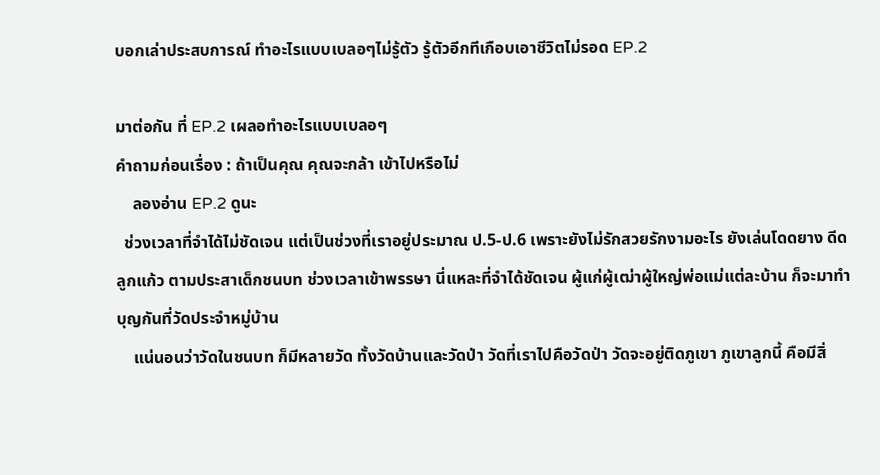บอกเล่าประสบการณ์ ทำอะไรแบบเบลอๆไม่รู้ตัว รู้ตัวอีกทีเกือบเอาชีวิตไม่รอด EP.2

มาต่อกัน ที่ EP.2 เผลอทำอะไรแบบเบลอๆ
คำถามก่อนเรื่อง : ถ้าเป็นคุณ คุณจะกล้า เข้าไปหรือไม่
    ลองอ่าน EP.2 ดูนะ
  ช่วงเวลาที่จำได้ไม่ชัดเจน แต่เป็นช่วงที่เราอยู่ประมาณ ป.5-ป.6 เพราะยังไม่รักสวยรักงามอะไร ยังเล่นโดดยาง ดีดลูกแก้ว ตามประสาเด็กชนบท ช่วงเวลาเข้าพรรษา นี่แหละที่จำได้ชัดเจน ผู้แก่ผู้เฒ่าผู้ใหญ่พ่อแม่แต่ละบ้าน ก็จะมาทำบุญกันที่วัดประจำหมู่บ้าน
    แน่นอนว่าวัดในชนบท ก็มีหลายวัด ทั้งวัดบ้านและวัดป่า วัดที่เราไปคือวัดป่า วัดจะอยู่ติดภูเขา ภูเขาลูกนี้ คือมีสิ่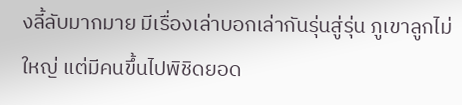งลี้ลับมากมาย มีเรื่องเล่าบอกเล่ากันรุ่นสู่รุ่น ภูเขาลูกไม่ใหญ่ แต่มีคนขึ้นไปพิชิดยอด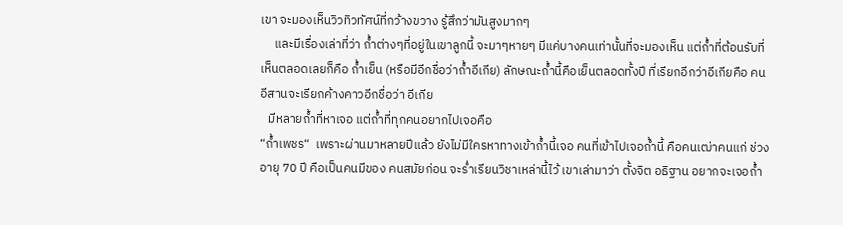เขา จะมองเห็นวิวทิวทัศน์ที่กว้างขวาง รู้สึกว่ามันสูงมากๆ
     และมีเรื่องเล่าที่ว่า ถ้ำต่างๆที่อยู่ในเขาลูกนี้ จะมาๆหายๆ มีแค่บางคนเท่านั้นที่จะมองเห็น แต่ถ้ำที่ต้อนรับที่เห็นตลอดเลยก็คือ ถ้ำเย็น (หรือมีอีกชื่อว่าถ้ำอีเกีย) ลักษณะถ้ำนี้คือเย็นตลอดทั้งปี ที่เรียกอีกว่าอีเกียคือ คนอีสานจะเรียกค้างคาวอีกชื่อว่า อีเกีย
   มีหลายถ้ำที่หาเจอ แต่ถ้ำที่ทุกคนอยากไปเจอคือ
“ถ้ำเพชร“  เพราะผ่านมาหลายปีแล้ว ยังไม่มีใครหาทางเข้าถ้ำนี้เจอ คนที่เข้าไปเจอถ้ำนี้ คือคนเฒ่าคนแก่ ช่วงอายุ 70 ปี คือเป็นคนมีของ คนสมัยก่อน จะร่ำเรียนวิชาเหล่านี้ไว้ เขาเล่ามาว่า ตั้งจิต อธิฐาน อยากจะเจอถ้ำ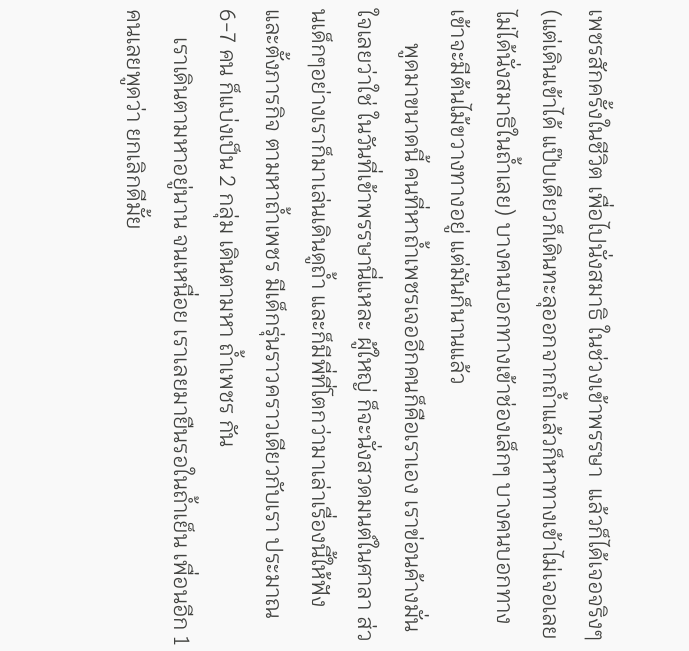เพชรสักครั้งในชีวิต เพื่อไปนั่งสมาธิ ในช่วงเข้าพรรษา  แล้วก็ได้เจอจริงๆ (แต่เดินเข้าได้ แป๊บเดียวก็เดินทะลุออกจากถ้ำแล้วก็หาทางเข้าไม่เจอเลยไม่ได้นั่งสมาธิในถ้ำเลย) บางคนบอกทางเข้าช่องเล็กๆ บางคนบอกทางเข้าจะมีต้นไม้ขวางทางอยู่ แต่มันก็นานแล้ว
      พูดมาขนาดนี้ คนที่หาถ้ำเพชรเจออีกคนก็คือเราเอง เราข่อนค้างมั่นใจเลยว่าใช่ ในวันที่เข้าพรรษานี่แหละ ผู้ใหญ่ ก็จะนั่งสวดมนต์ในศาลา ส่วนเด็กๆอย่างเราก็มาเล่นเดินดูถ้ำ และก็มีพี่ที่โตกว่ามาเล่าเรื่องนี้ให้ฟัง และตั้งภารกิจ ตามหาถ้ำเพชร มีเด็กรุ่นราวคราวเดียวกับเรา ประมาณ 6-7 คน ก็แบ่งเป็น 2 กลุ่ม เดินตามหา ถ้ำเพชร กัน
     เราเดินตามหาอยู่นาน จนเหนื่อย เราเลยมายืนรอในถ้ำเย็น เพื่อนอีก 1 คนเลยพูดว่า ยกเลิกดีมั้ย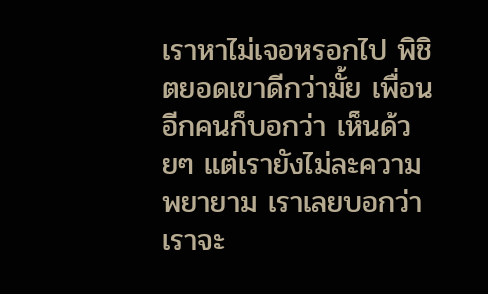เราหาไม่เจอหรอกไป พิชิตยอดเขาดีกว่ามั้ย เพื่อนอีกคนก็บอกว่า เห็นด้วยๆ แต่เรายังไม่ละความพยายาม เราเลยบอกว่า เราจะ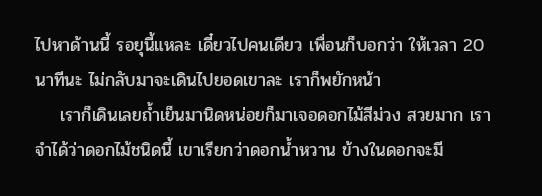ไปหาด้านนี้ รอยุนี้แหละ เดี๋ยวไปคนเดียว เพื่อนก็บอกว่า ให้เวลา 20 นาทีนะ ไม่กลับมาจะเดินไปยอดเขาละ เราก็พยักหน้า
    เราก็เดินเลยถ้ำเย็นมานิดหน่อยก็มาเจอดอกไม้สีม่วง สวยมาก เราจำได้ว่าดอกไม้ชนิดนี้ เขาเรียกว่าดอกน้ำหวาน ข้างในดอกจะมี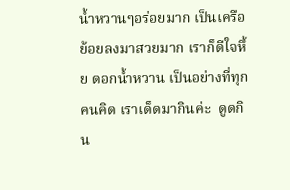น้ำหวานๆอร่อยมาก เป็นเครือย้อยลงมาสวยมาก เราก็ดีใจหึ้ย ดอกน้ำหวาน เป็นอย่างที่ทุกคนคิด เราเด็ดมากินค่ะ  ดูดกิน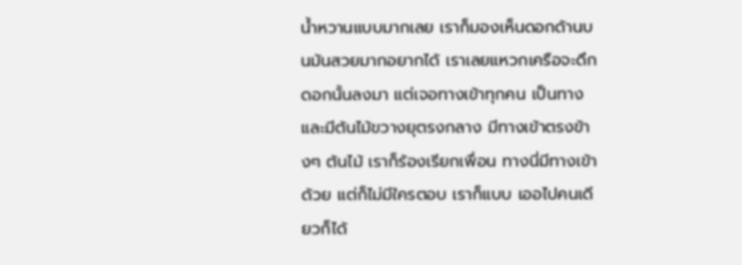น้ำหวานแบบมากเลย เราก็มองเห็นดอกด้านบนมันสวยมากอยากได้ เราเลยแหวกเครือจะดึกดอกนั้นลงมา แต่เจอทางเข้าทุกคน เป็นทาง และมีต้นไม้ขวางยุตรงกลาง มีทางเข้าตรงข้างๆ ต้นไม้ เราก็ร้องเรียกเพื่อน ทางนี่มีทางเข้าด้วย แต่ก็ไม่มีใครตอบ เราก็แบบ เออไปคนเดียวก็ได้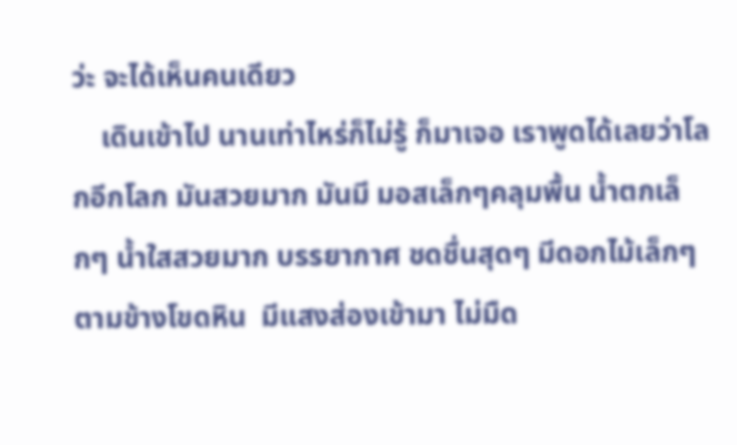ว่ะ จะได้เห็นคนเดียว
    เดินเข้าไป นานเท่าไหร่ก็ไม่รู้ ก็มาเจอ เราพูดได้เลยว่าโลกอีกโลก มันสวยมาก มันมี มอสเล็กๆคลุมพื้น น้ำตกเล็กๆ น้ำใสสวยมาก บรรยากาศ ชดชื่นสุดๆ มีดอกไม้เล็กๆ ตามข้างโขดหิน  มีแสงส่องเข้ามา ไม่มืด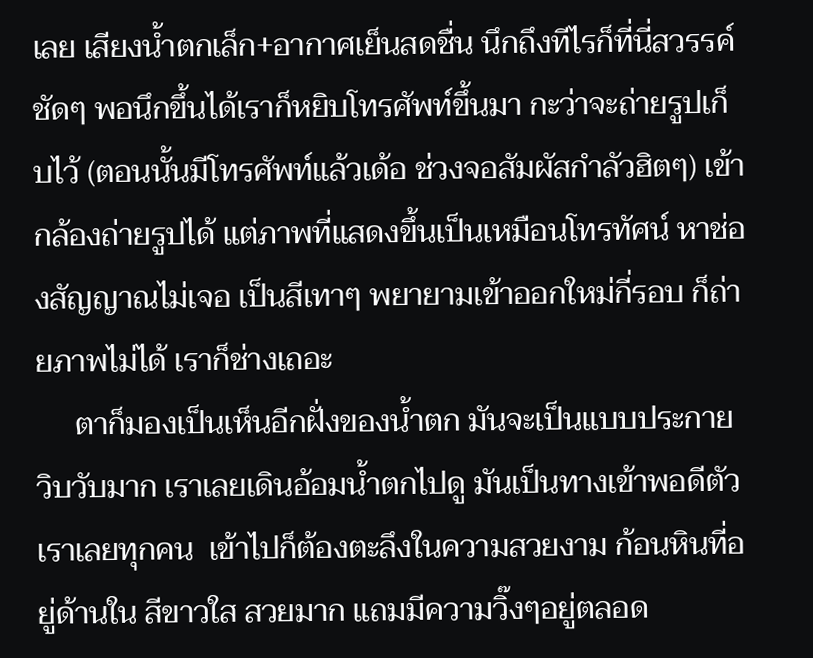เลย เสียงน้ำตกเล็ก+อากาศเย็นสดชื่น นึกถึงทีไรก็ที่นี่สวรรค์ชัดๆ พอนึกขึ้นได้เราก็หยิบโทรศัพท์ขึ้นมา กะว่าจะถ่ายรูปเก็บไว้ (ตอนนั้นมีโทรศัพท์แล้วเด้อ ช่วงจอสัมผัสกำลัวฮิตๆ) เข้ากล้องถ่ายรูปได้ แต่ภาพที่แสดงขึ้นเป็นเหมือนโทรทัศน์ หาช่องสัญญาณไม่เจอ เป็นสีเทาๆ พยายามเข้าออกใหม่กี่รอบ ก็ถ่ายภาพไม่ได้ เราก็ช่างเถอะ
     ตาก็มองเป็นเห็นอีกฝั่งของน้ำตก มันจะเป็นแบบประกายวิบวับมาก เราเลยเดินอ้อมน้ำตกไปดู มันเป็นทางเข้าพอดีตัวเราเลยทุกคน  เข้าไปก็ต้องตะลึงในความสวยงาม ก้อนหินที่อยู่ด้านใน สีขาวใส สวยมาก แถมมีความวิ๊งๆอยู่ตลอด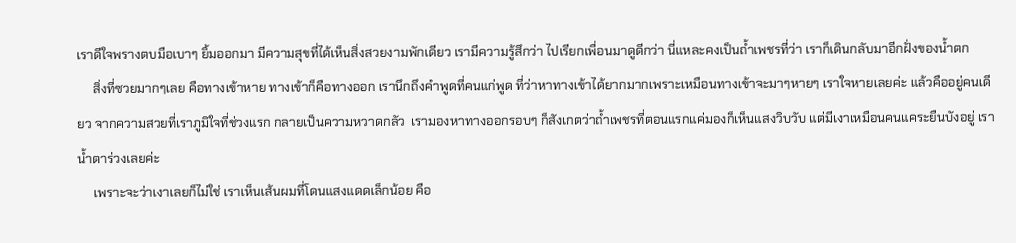เราดีใจพรางตบมือเบาๆ ยิ้มออกมา มีความสุขที่ได้เห็นสิ่งสวยงามพักเดียว เรามีความรู้สึกว่า ไปเรียกเพื่อนมาดูดีกว่า นี่แหละคงเป็นถ้ำเพชรที่ว่า เราก็เดินกลับมาอีกฝั่งของน้ำตก
     สิ่งที่ซวยมากๆเลย คือทางเข้าหาย ทางเข้าก็คือทางออก เรานึกถึงคำพูดที่คนแก่พูด ที่ว่าหาทางเข้าได้ยากมากเพราะเหมือนทางเข้าจะมาๆหายๆ เราใจหายเลยค่ะ แล้วคืออยู่คนเดียว จากความสวยที่เราภูมิใจที่ช่วงแรก กลายเป็นความหวาดกลัว  เรามองหาทางออกรอบๆ ก็สังเกตว่าถ้ำเพชรที่ตอนแรกแค่มองก็เห็นแสงวิบวับ แต่มีเงาเหมือนคนแคระยืนบังอยู่ เราน้ำตาร่วงเลยค่ะ
     เพราะจะว่าเงาเลยก็ไม่ใช่ เราเห็นเส้นผมที่โดนแสงแดดเล็กน้อย คือ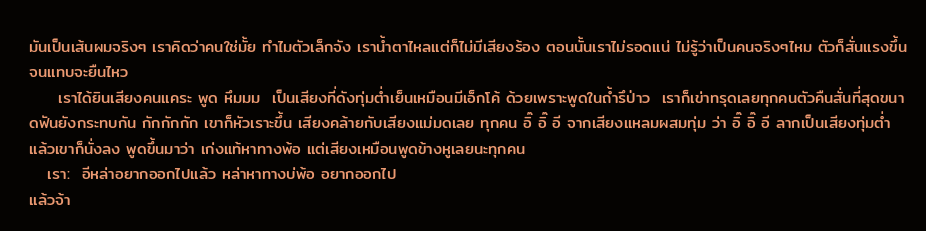มันเป็นเส้นผมจริงๆ เราคิดว่าคนใช่มั้ย ทำไมตัวเล็กจัง เราน้ำตาไหลแต่ก็ไม่มีเสียงร้อง ตอนนั้นเราไม่รอดแน่ ไม่รู้ว่าเป็นคนจริงๆไหม ตัวก็สั่นแรงขึ้น จนแทบจะยืนไหว
     เราได้ยินเสียงคนแคระ พูด หึมมม  เป็นเสียงที่ดังทุ่มต่ำเย็นเหมือนมีเอ็กโค้ ด้วยเพราะพูดในถ้ำรึป่าว  เราก็เข่าทรุดเลยทุกคนตัวคืนสั่นที่สุดขนาดฟันยังกระทบกัน กักกักกัก เขาก็หัวเราะขึ้น เสียงคล้ายกับเสียงแม่มดเลย ทุกคน อิ๊ อิ๊ อี จากเสียงแหลมผสมทุ่ม ว่า อิ๊ อิ๊ อี ลากเป็นเสียงทุ่มต่ำ แล้วเขาก็นั่งลง พูดขึ้นมาว่า เก่งแท้หาทางพ้อ แต่เสียงเหมือนพูดข้างหูเลยนะทุกคน
   เรา:  อีหล่าอยากออกไปแล้ว หล่าหาทางบ่พ้อ อยากออกไป
แล้วจ้า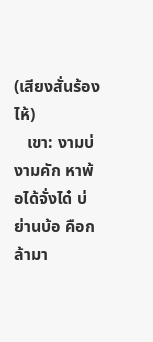(เสียงสั่นร้องไห้)
   เขา: งามบ่ งามคัก หาพ้อได้จั่งได๋ บ่ย่านบ้อ คือกล้ามา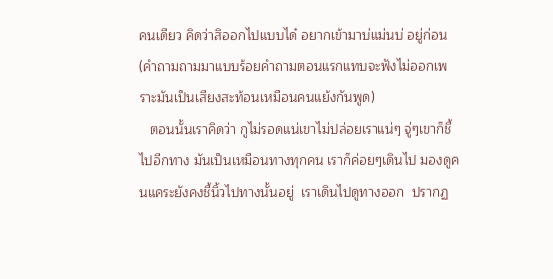คนเดียว คิดว่าสิออกไปแบบได๋ อยากเข้ามาบ่แม่นบ่ อยู่ก่อน (คำถามถามมาแบบร้อยคำถามตอนแรกแทบจะฟังไม่ออกเพราะมันเป็นเสียงสะท้อนเหมือนคนแย้งกันพูด)
   ตอนนั้นเราคิดว่า กูไม่รอดแน่เขาไม่ปล่อยเราแน่ๆ จู่ๆเขาก็ชี้ไปอีกทาง มันเป็นเหมือนทางทุกคน เราก็ค่อยๆเดินไป มองดูคนแคระยังคงชี้นิ้วไปทางนั้นอยู่  เราเดินไปดูทางออก  ปรากฏ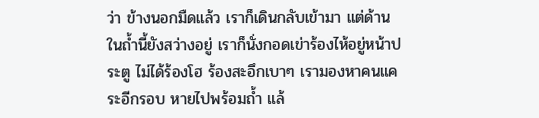ว่า ข้างนอกมืดแล้ว เราก็เดินกลับเข้ามา แต่ด้านในถ้ำนี้ยังสว่างอยู่ เราก็นั่งกอดเข่าร้องไห้อยู่หน้าประตู ไม่ได้ร้องโฮ ร้องสะอึกเบาๆ เรามองหาคนแคระอีกรอบ หายไปพร้อมถ้ำ แล้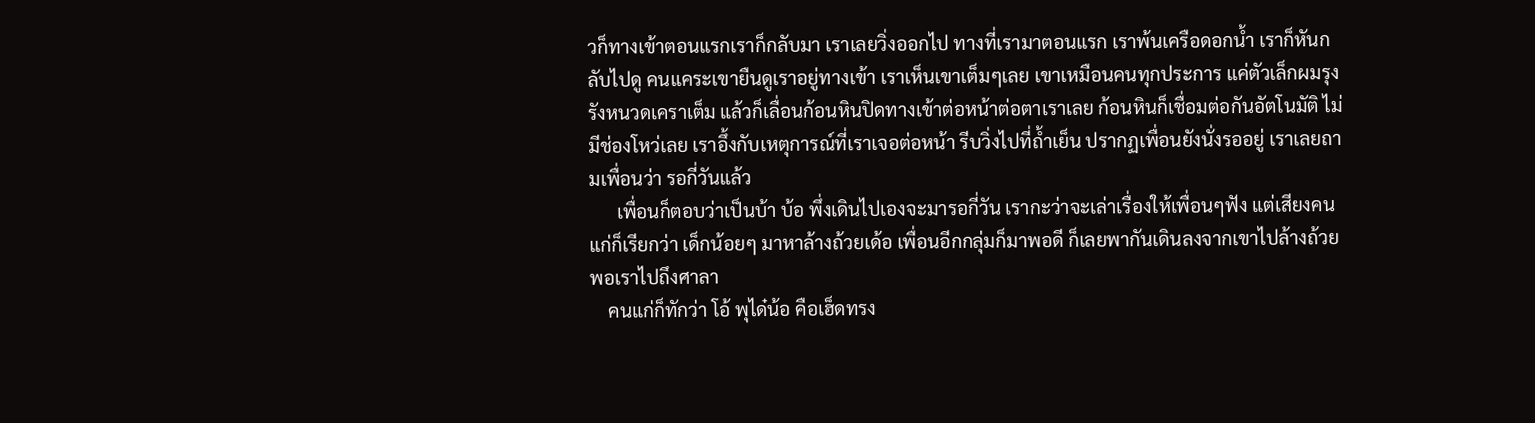วก็ทางเข้าตอนแรกเราก็กลับมา เราเลยวิ่งออกไป ทางที่เรามาตอนแรก เราพ้นเครือดอกน้ำ เราก็หันกลับไปดู คนแคระเขายืนดูเราอยู่ทางเข้า เราเห็นเขาเต็มๆเลย เขาเหมือนคนทุกประการ แค่ตัวเล็กผมรุงรังหนวดเคราเต็ม แล้วก็เลื่อนก้อนหินปิดทางเข้าต่อหน้าต่อตาเราเลย ก้อนหินก็เชื่อมต่อกันอัตโนมัติ ไม่มีช่องโหว่เลย เราอึ้งกับเหตุการณ์ที่เราเจอต่อหน้า รีบวิ่งไปที่ถ้ำเย็น ปรากฏเพื่อนยังนั่งรออยู่ เราเลยถามเพื่อนว่า รอกี่วันแล้ว
      เพื่อนก็ตอบว่าเป็นบ้า บ้อ พึ่งเดินไปเองจะมารอกี่วัน เรากะว่าจะเล่าเรื่องให้เพื่อนๆฟัง แต่เสียงคนแก่ก็เรียกว่า เด็กน้อยๆ มาหาล้างถ้วยเด้อ เพื่อนอีกกลุ่มก็มาพอดี ก็เลยพากันเดินลงจากเขาไปล้างถ้วย พอเราไปถึงศาลา
    คนแก่ก็ทักว่า โอ้ พุได๋น้อ คือเฮ็ดทรง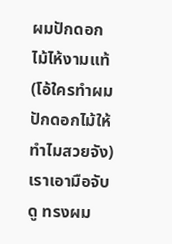ผมปักดอกไม้ไห้งามแท้ (โอ้ใครทำผมปักดอกไม้ให้ทำไมสวยจัง) เราเอามือจับดู ทรงผม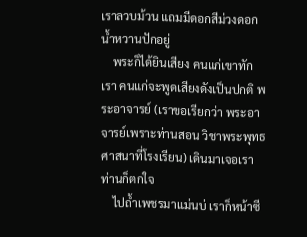เราลวบม้วน แถมมีดอกสีม่วงดอกน้ำหวานปักอยู่
    พระก็ได้ยินเสียง คนแก่เขาทักเรา คนแก่จะพูดเสียงดังเป็นปกติ พระอาจารย์ (เราขอเรียกว่า พระอาจารย์เพราะท่านสอน วิชาพระพุทธศาสนาที่โรงเรียน) เดินมาเจอเรา ท่านก็ตกใจ
    ไปถ้ำเพชรมาแม่นบ่ เราก็หน้าซี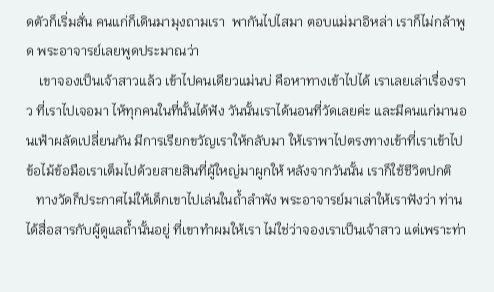ดตัวก็เริ่มสั่น คนแก่ก็เดินมามุงถามเรา  พากันไปไสมา ตอบแม่มาอิหล่า เราก็ไม่กล้าพูด พระอาจารย์เลยพูดประมาณว่า
    เขาจองเป็นเจ้าสาวแล้ว เข้าไปคนเดียวแม่นบ่ คือหาทางเข้าไปได้ เราเลยเล่าเรื่องราว ที่เราไปเจอมา ไห้ทุกคนในที่นั้นได้ฟัง วันนั้นเราได้นอนที่วัดเลยค่ะ และมีคนแก่มานอนเฟ้าผลัดเปลี่ยนกัน มีการเรียกขวัญเราให้กลับมา ให้เราพาไปตรงทางเข้าที่เราเข้าไป ข้อไม้ข้อมือเราเต็มไปด้วยสายสินที่ผู้ใหญ่มาผูกให้ หลังจากวันนั้น เราก็ใช้ชีวิตปกติ
   ทางวัดก็ประกาศไม่ให้เด็กเขาไปเล่นในถ้ำลำพัง พระอาจารย์มาเล่าให้เราฟังว่า ท่านได้สื่อสารกับผู้ดูแลถ้ำนั้นอยู่ ที่เขาทำผมให้เรา ไม่ใช่ว่าจองเราเป็นเจ้าสาว แต่เพราะท่า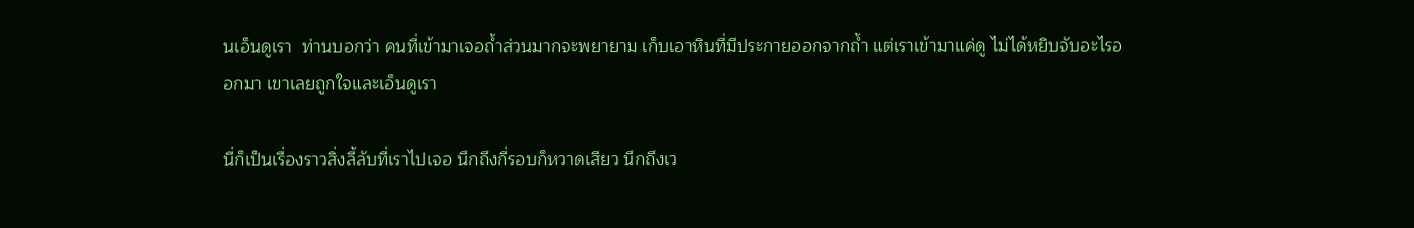นเอ็นดูเรา  ท่านบอกว่า คนที่เข้ามาเจอถ้ำส่วนมากจะพยายาม เก็บเอาหินที่มีประกายออกจากถ้ำ แต่เราเข้ามาแค่ดู ไม่ได้หยิบจับอะไรออกมา เขาเลยถูกใจและเอ็นดูเรา

นี่ก็เป็นเรื่องราวสิ่งลี้ลับที่เราไปเจอ นึกถึงกี่รอบก็หวาดเสียว นึกถึงเว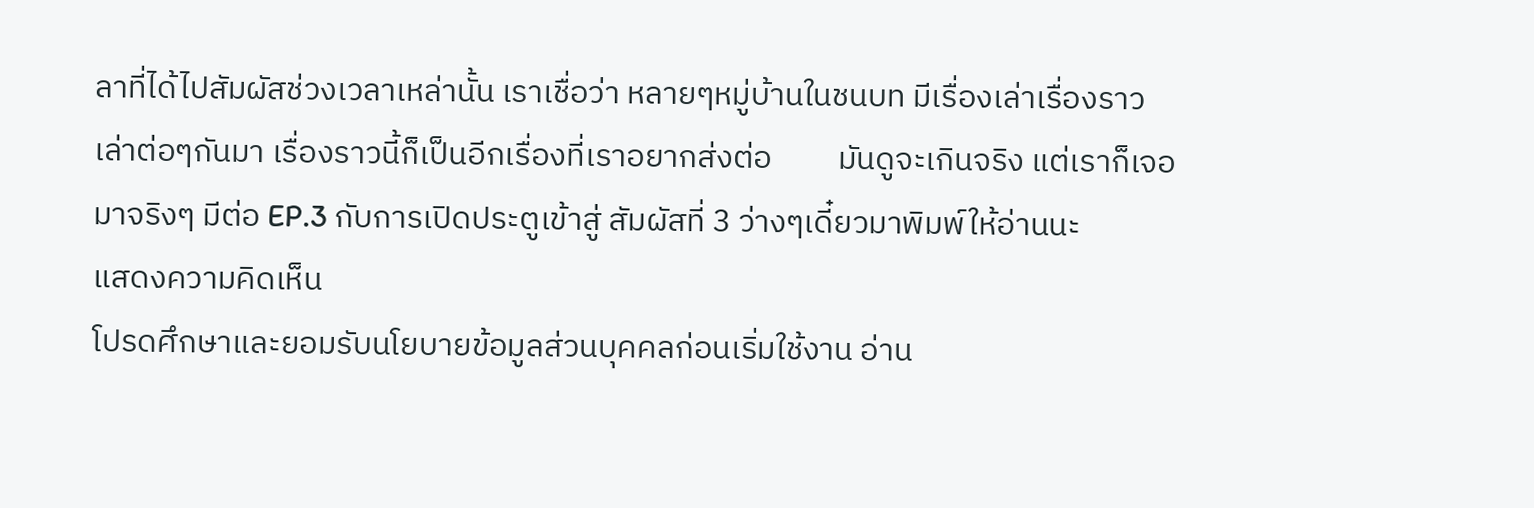ลาที่ได้ไปสัมผัสช่วงเวลาเหล่านั้น เราเชื่อว่า หลายๆหมู่บ้านในชนบท มีเรื่องเล่าเรื่องราวเล่าต่อๆกันมา เรื่องราวนี้ก็เป็นอีกเรื่องที่เราอยากส่งต่อ         มันดูจะเกินจริง แต่เราก็เจอมาจริงๆ มีต่อ EP.3 กับการเปิดประตูเข้าสู่ สัมผัสที่ 3 ว่างๆเดี๋ยวมาพิมพ์ให้อ่านนะ
แสดงความคิดเห็น
โปรดศึกษาและยอมรับนโยบายข้อมูลส่วนบุคคลก่อนเริ่มใช้งาน อ่าน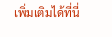เพิ่มเติมได้ที่นี่